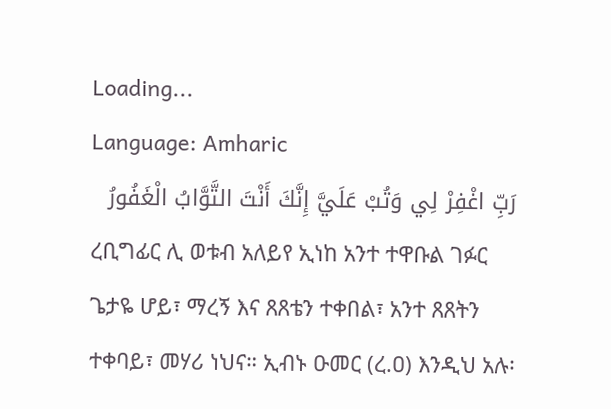Loading...
Language: Amharic
رَبِّ اغْفِرْ لِي وَتُبْ عَلَيَّ إِنَّكَ أَنْتَ التَّوَّابُ الْغَفُورُ
ረቢግፊር ሊ ወቱብ አለይየ ኢነከ አንተ ተዋቡል ገፉር
ጌታዬ ሆይ፣ ማረኝ እና ጸጸቴን ተቀበል፣ አንተ ጸጸትን ተቀባይ፣ መሃሪ ነህና። ኢብኑ ዑመር (ረ.ዐ) እንዲህ አሉ፡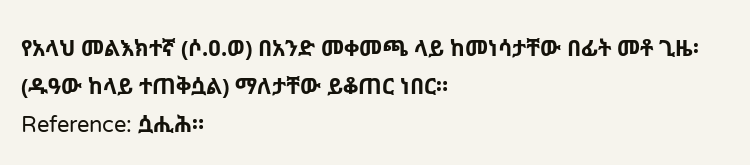የአላህ መልእክተኛ (ሶ.ዐ.ወ) በአንድ መቀመጫ ላይ ከመነሳታቸው በፊት መቶ ጊዜ፡ (ዱዓው ከላይ ተጠቅሷል) ማለታቸው ይቆጠር ነበር።
Reference: ሷሒሕ።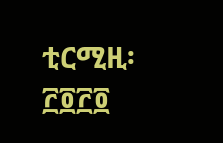ቲርሚዚ፡ ፫፬፫፬